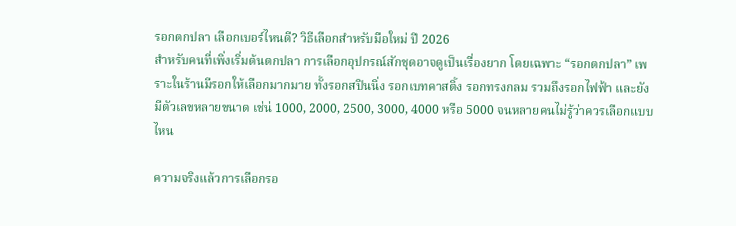รอกตกปลา เลือกเบอร์ไหนดี? วิธีเลือกสำหรับมือใหม่ ปี 2026
สำหรับคนที่เพิ่งเริ่มต้นตกปลา การเลือกอุปกรณ์สักชุดอาจดูเป็นเรื่องยาก โดยเฉพาะ “รอกตกปลา” เพราะในร้านมีรอกให้เลือกมากมาย ทั้งรอกสปินนิ่ง รอกเบทคาสติ้ง รอกทรงกลม รวมถึงรอกไฟฟ้า และยังมีตัวเลขหลายขนาด เช่น่ 1000, 2000, 2500, 3000, 4000 หรือ 5000 จนหลายคนไม่รู้ว่าควรเลือกแบบไหน

ความจริงแล้วการเลือกรอ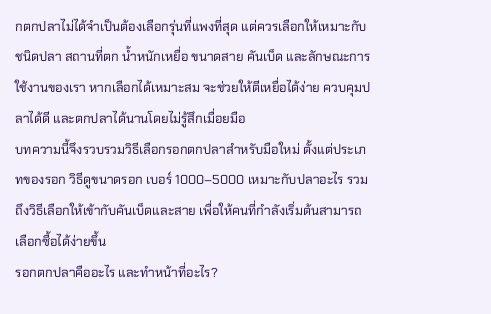กตกปลาไม่ได้จำเป็นต้องเลือกรุ่นที่แพงที่สุด แต่ควรเลือกให้เหมาะกับ ชนิดปลา สถานที่ตก น้ำหนักเหยื่อ ขนาดสาย คันเบ็ด และลักษณะการใช้งานของเรา หากเลือกได้เหมาะสม จะช่วยให้ตีเหยื่อได้ง่าย ควบคุมปลาได้ดี และตกปลาได้นานโดยไม่รู้สึกเมื่อยมือ
บทความนี้จึงรวบรวมวิธีเลือกรอกตกปลาสำหรับมือใหม่ ตั้งแต่ประเภทของรอก วิธีดูขนาดรอก เบอร์ 1000–5000 เหมาะกับปลาอะไร รวมถึงวิธีเลือกให้เข้ากับคันเบ็ดและสาย เพื่อให้คนที่กำลังเริ่มต้นสามารถเลือกซื้อได้ง่ายขึ้น
รอกตกปลาคืออะไร และทำหน้าที่อะไร?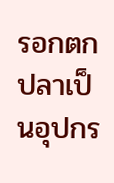รอกตกปลาเป็นอุปกร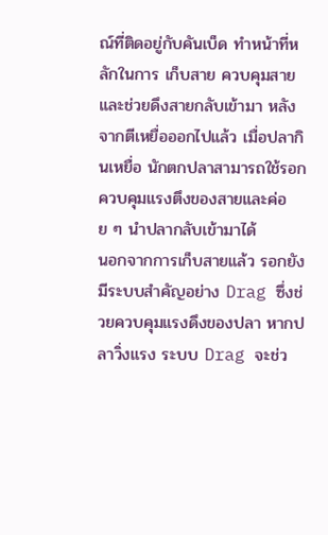ณ์ที่ติดอยู่กับคันเบ็ด ทำหน้าที่หลักในการ เก็บสาย ควบคุมสาย และช่วยดึงสายกลับเข้ามา หลังจากตีเหยื่อออกไปแล้ว เมื่อปลากินเหยื่อ นักตกปลาสามารถใช้รอกควบคุมแรงตึงของสายและค่อย ๆ นำปลากลับเข้ามาได้
นอกจากการเก็บสายแล้ว รอกยังมีระบบสำคัญอย่าง Drag ซึ่งช่วยควบคุมแรงดึงของปลา หากปลาวิ่งแรง ระบบ Drag จะช่ว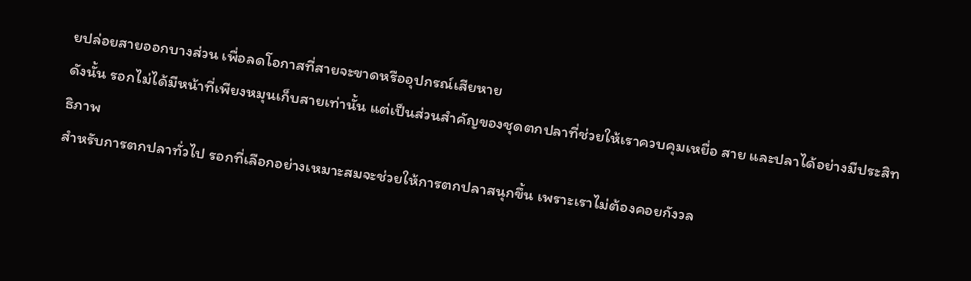ยปล่อยสายออกบางส่วน เพื่อลดโอกาสที่สายจะขาดหรืออุปกรณ์เสียหาย
ดังนั้น รอกไม่ได้มีหน้าที่เพียงหมุนเก็บสายเท่านั้น แต่เป็นส่วนสำคัญของชุดตกปลาที่ช่วยให้เราควบคุมเหยื่อ สาย และปลาได้อย่างมีประสิทธิภาพ
สำหรับการตกปลาทั่วไป รอกที่เลือกอย่างเหมาะสมจะช่วยให้การตกปลาสนุกขึ้น เพราะเราไม่ต้องคอยกังวล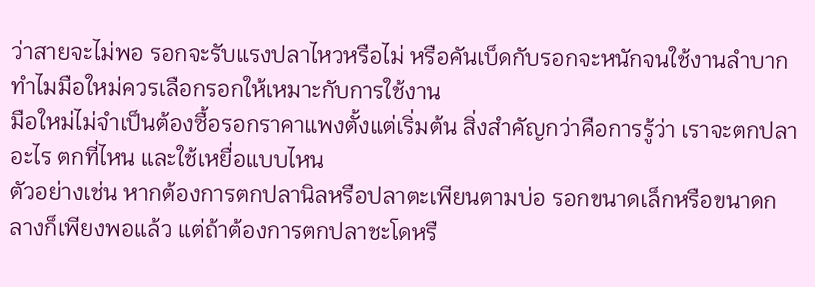ว่าสายจะไม่พอ รอกจะรับแรงปลาไหวหรือไม่ หรือคันเบ็ดกับรอกจะหนักจนใช้งานลำบาก
ทำไมมือใหม่ควรเลือกรอกให้เหมาะกับการใช้งาน
มือใหม่ไม่จำเป็นต้องซื้อรอกราคาแพงตั้งแต่เริ่มต้น สิ่งสำคัญกว่าคือการรู้ว่า เราจะตกปลาอะไร ตกที่ไหน และใช้เหยื่อแบบไหน
ตัวอย่างเช่น หากต้องการตกปลานิลหรือปลาตะเพียนตามบ่อ รอกขนาดเล็กหรือขนาดกลางก็เพียงพอแล้ว แต่ถ้าต้องการตกปลาชะโดหรื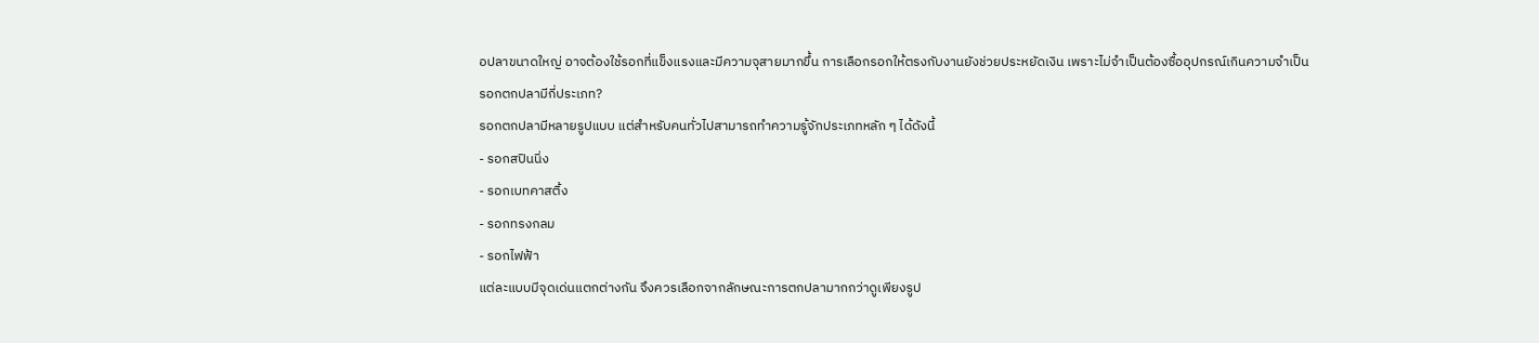อปลาขนาดใหญ่ อาจต้องใช้รอกที่แข็งแรงและมีความจุสายมากขึ้น การเลือกรอกให้ตรงกับงานยังช่วยประหยัดเงิน เพราะไม่จำเป็นต้องซื้ออุปกรณ์เกินความจำเป็น
รอกตกปลามีกี่ประเภท?
รอกตกปลามีหลายรูปแบบ แต่สำหรับคนทั่วไปสามารถทำความรู้จักประเภทหลัก ๆ ได้ดังนี้
- รอกสปินนิ่ง
- รอกเบทคาสติ้ง
- รอกทรงกลม
- รอกไฟฟ้า
แต่ละแบบมีจุดเด่นแตกต่างกัน จึงควรเลือกจากลักษณะการตกปลามากกว่าดูเพียงรูป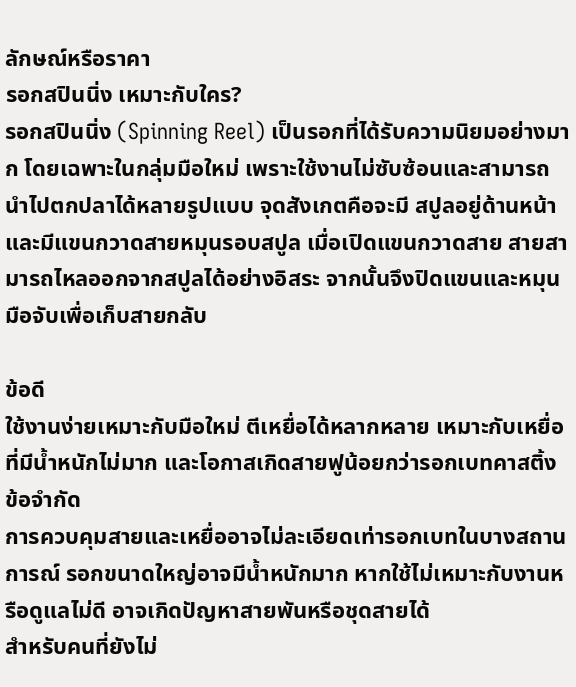ลักษณ์หรือราคา
รอกสปินนิ่ง เหมาะกับใคร?
รอกสปินนิ่ง (Spinning Reel) เป็นรอกที่ได้รับความนิยมอย่างมาก โดยเฉพาะในกลุ่มมือใหม่ เพราะใช้งานไม่ซับซ้อนและสามารถนำไปตกปลาได้หลายรูปแบบ จุดสังเกตคือจะมี สปูลอยู่ด้านหน้า และมีแขนกวาดสายหมุนรอบสปูล เมื่อเปิดแขนกวาดสาย สายสามารถไหลออกจากสปูลได้อย่างอิสระ จากนั้นจึงปิดแขนและหมุนมือจับเพื่อเก็บสายกลับ

ข้อดี
ใช้งานง่ายเหมาะกับมือใหม่ ตีเหยื่อได้หลากหลาย เหมาะกับเหยื่อที่มีน้ำหนักไม่มาก และโอกาสเกิดสายฟูน้อยกว่ารอกเบทคาสติ้ง
ข้อจำกัด
การควบคุมสายและเหยื่ออาจไม่ละเอียดเท่ารอกเบทในบางสถานการณ์ รอกขนาดใหญ่อาจมีน้ำหนักมาก หากใช้ไม่เหมาะกับงานหรือดูแลไม่ดี อาจเกิดปัญหาสายพันหรือชุดสายได้
สำหรับคนที่ยังไม่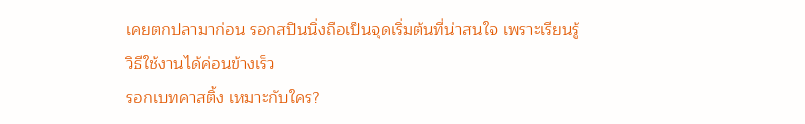เคยตกปลามาก่อน รอกสปินนิ่งถือเป็นจุดเริ่มต้นที่น่าสนใจ เพราะเรียนรู้วิธีใช้งานได้ค่อนข้างเร็ว
รอกเบทคาสติ้ง เหมาะกับใคร?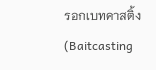รอกเบทคาสติ้ง (Baitcasting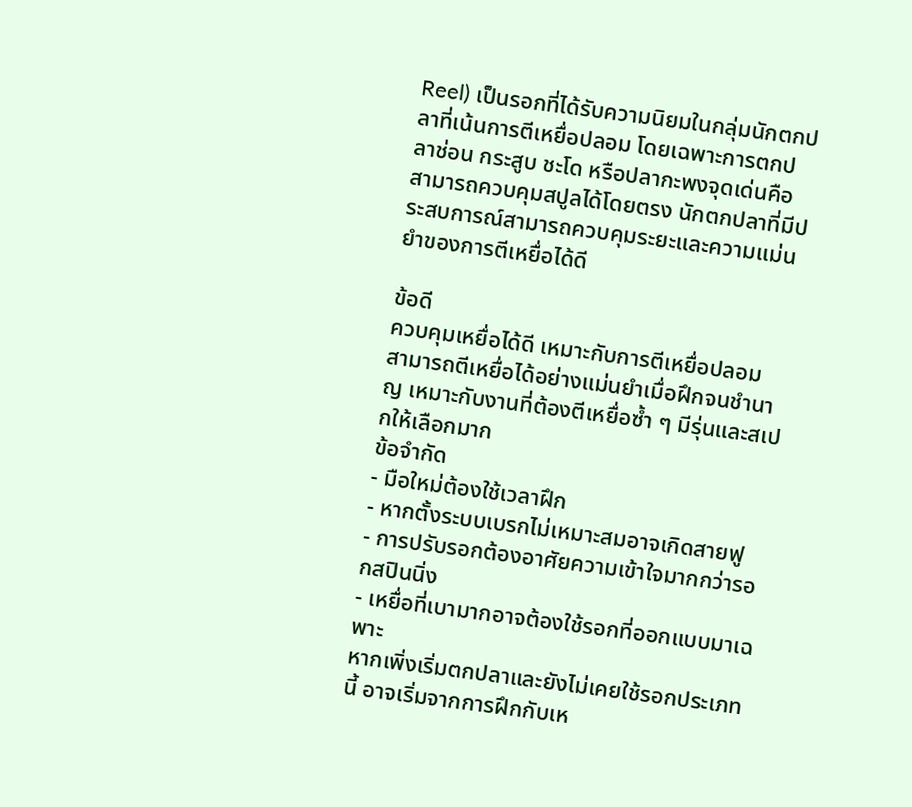Reel) เป็นรอกที่ได้รับความนิยมในกลุ่มนักตกปลาที่เน้นการตีเหยื่อปลอม โดยเฉพาะการตกปลาช่อน กระสูบ ชะโด หรือปลากะพงจุดเด่นคือสามารถควบคุมสปูลได้โดยตรง นักตกปลาที่มีประสบการณ์สามารถควบคุมระยะและความแม่นยำของการตีเหยื่อได้ดี

ข้อดี
ควบคุมเหยื่อได้ดี เหมาะกับการตีเหยื่อปลอม สามารถตีเหยื่อได้อย่างแม่นยำเมื่อฝึกจนชำนาญ เหมาะกับงานที่ต้องตีเหยื่อซ้ำ ๆ มีรุ่นและสเปกให้เลือกมาก
ข้อจำกัด
- มือใหม่ต้องใช้เวลาฝึก
- หากตั้งระบบเบรกไม่เหมาะสมอาจเกิดสายฟู
- การปรับรอกต้องอาศัยความเข้าใจมากกว่ารอกสปินนิ่ง
- เหยื่อที่เบามากอาจต้องใช้รอกที่ออกแบบมาเฉพาะ
หากเพิ่งเริ่มตกปลาและยังไม่เคยใช้รอกประเภทนี้ อาจเริ่มจากการฝึกกับเห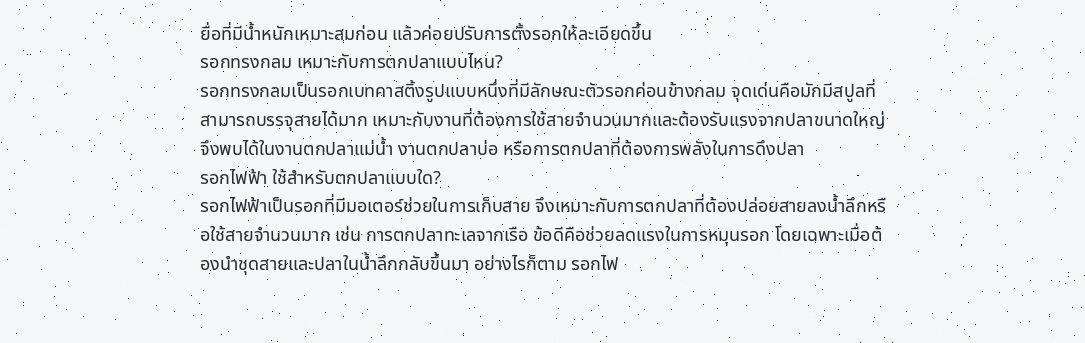ยื่อที่มีน้ำหนักเหมาะสมก่อน แล้วค่อยปรับการตั้งรอกให้ละเอียดขึ้น
รอกทรงกลม เหมาะกับการตกปลาแบบไหน?
รอกทรงกลมเป็นรอกเบทคาสติ้งรูปแบบหนึ่งที่มีลักษณะตัวรอกค่อนข้างกลม จุดเด่นคือมักมีสปูลที่สามารถบรรจุสายได้มาก เหมาะกับงานที่ต้องการใช้สายจำนวนมากและต้องรับแรงจากปลาขนาดใหญ่ จึงพบได้ในงานตกปลาแม่น้ำ งานตกปลาบ่อ หรือการตกปลาที่ต้องการพลังในการดึงปลา
รอกไฟฟ้า ใช้สำหรับตกปลาแบบใด?
รอกไฟฟ้าเป็นรอกที่มีมอเตอร์ช่วยในการเก็บสาย จึงเหมาะกับการตกปลาที่ต้องปล่อยสายลงน้ำลึกหรือใช้สายจำนวนมาก เช่น การตกปลาทะเลจากเรือ ข้อดีคือช่วยลดแรงในการหมุนรอก โดยเฉพาะเมื่อต้องนำชุดสายและปลาในน้ำลึกกลับขึ้นมา อย่างไรก็ตาม รอกไฟ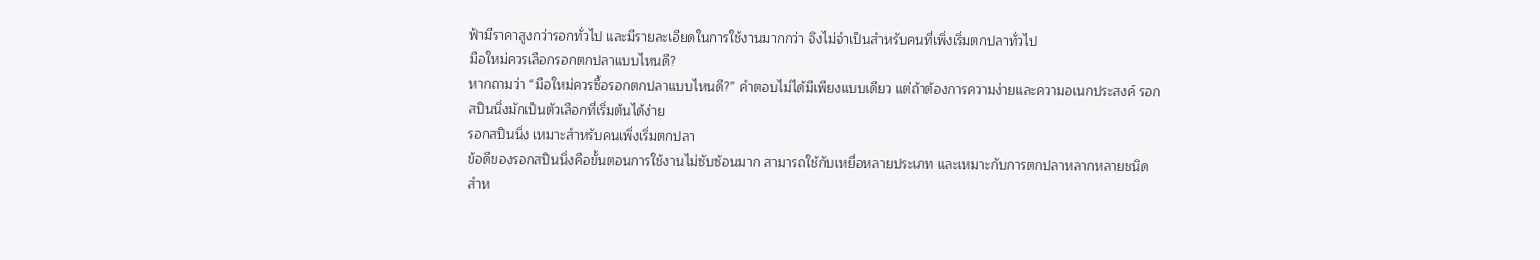ฟ้ามีราคาสูงกว่ารอกทั่วไป และมีรายละเอียดในการใช้งานมากกว่า จึงไม่จำเป็นสำหรับคนที่เพิ่งเริ่มตกปลาทั่วไป
มือใหม่ควรเลือกรอกตกปลาแบบไหนดี?
หากถามว่า “มือใหม่ควรซื้อรอกตกปลาแบบไหนดี?” คำตอบไม่ได้มีเพียงแบบเดียว แต่ถ้าต้องการความง่ายและความอเนกประสงค์ รอกสปินนิ่งมักเป็นตัวเลือกที่เริ่มต้นได้ง่าย
รอกสปินนิ่ง เหมาะสำหรับคนเพิ่งเริ่มตกปลา
ข้อดีของรอกสปินนิ่งคือขั้นตอนการใช้งานไม่ซับซ้อนมาก สามารถใช้กับเหยื่อหลายประเภท และเหมาะกับการตกปลาหลากหลายชนิด สำห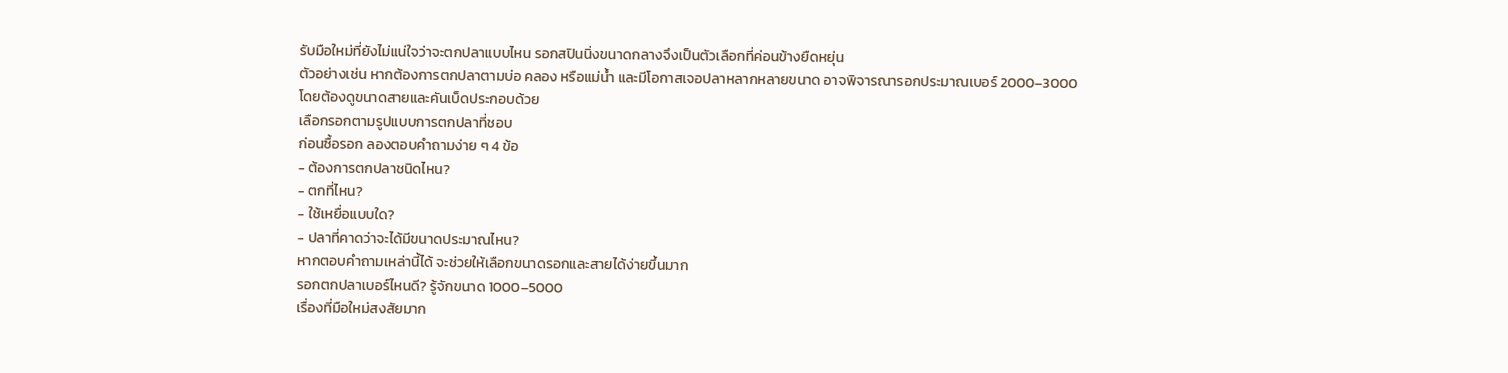รับมือใหม่ที่ยังไม่แน่ใจว่าจะตกปลาแบบไหน รอกสปินนิ่งขนาดกลางจึงเป็นตัวเลือกที่ค่อนข้างยืดหยุ่น
ตัวอย่างเช่น หากต้องการตกปลาตามบ่อ คลอง หรือแม่น้ำ และมีโอกาสเจอปลาหลากหลายขนาด อาจพิจารณารอกประมาณเบอร์ 2000–3000 โดยต้องดูขนาดสายและคันเบ็ดประกอบด้วย
เลือกรอกตามรูปแบบการตกปลาที่ชอบ
ก่อนซื้อรอก ลองตอบคำถามง่าย ๆ 4 ข้อ
- ต้องการตกปลาชนิดไหน?
- ตกที่ไหน?
- ใช้เหยื่อแบบใด?
- ปลาที่คาดว่าจะได้มีขนาดประมาณไหน?
หากตอบคำถามเหล่านี้ได้ จะช่วยให้เลือกขนาดรอกและสายได้ง่ายขึ้นมาก
รอกตกปลาเบอร์ไหนดี? รู้จักขนาด 1000–5000
เรื่องที่มือใหม่สงสัยมาก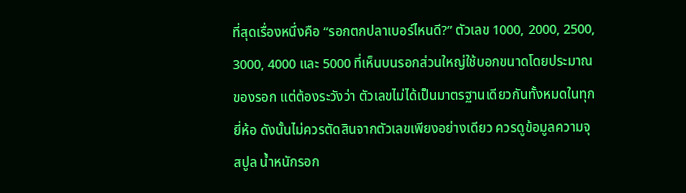ที่สุดเรื่องหนึ่งคือ “รอกตกปลาเบอร์ไหนดี?” ตัวเลข 1000, 2000, 2500, 3000, 4000 และ 5000 ที่เห็นบนรอกส่วนใหญ่ใช้บอกขนาดโดยประมาณของรอก แต่ต้องระวังว่า ตัวเลขไม่ได้เป็นมาตรฐานเดียวกันทั้งหมดในทุกยี่ห้อ ดังนั้นไม่ควรตัดสินจากตัวเลขเพียงอย่างเดียว ควรดูข้อมูลความจุสปูล น้ำหนักรอก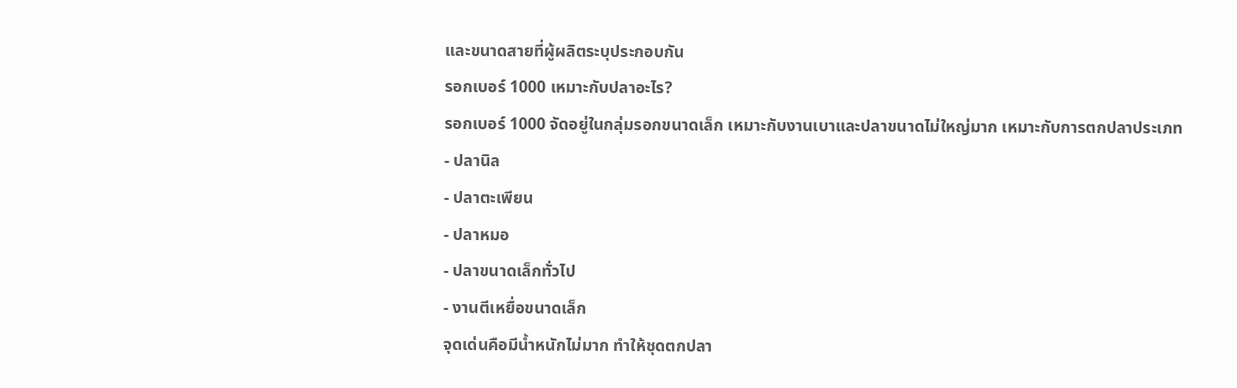และขนาดสายที่ผู้ผลิตระบุประกอบกัน
รอกเบอร์ 1000 เหมาะกับปลาอะไร?
รอกเบอร์ 1000 จัดอยู่ในกลุ่มรอกขนาดเล็ก เหมาะกับงานเบาและปลาขนาดไม่ใหญ่มาก เหมาะกับการตกปลาประเภท
- ปลานิล
- ปลาตะเพียน
- ปลาหมอ
- ปลาขนาดเล็กทั่วไป
- งานตีเหยื่อขนาดเล็ก
จุดเด่นคือมีน้ำหนักไม่มาก ทำให้ชุดตกปลา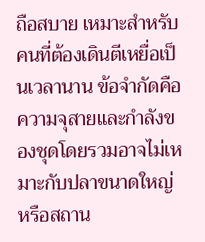ถือสบาย เหมาะสำหรับคนที่ต้องเดินตีเหยื่อเป็นเวลานาน ข้อจำกัดคือความจุสายและกำลังของชุดโดยรวมอาจไม่เหมาะกับปลาขนาดใหญ่หรือสถาน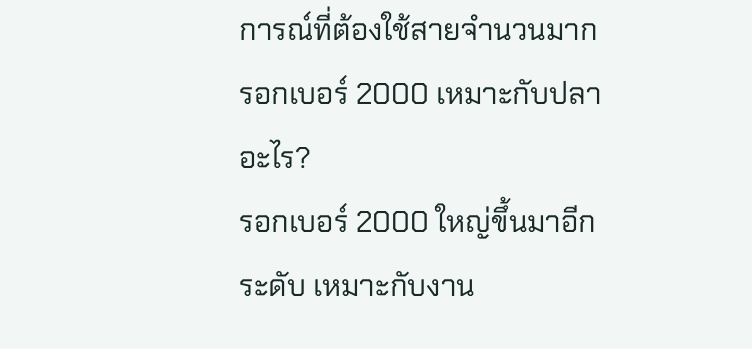การณ์ที่ต้องใช้สายจำนวนมาก
รอกเบอร์ 2000 เหมาะกับปลาอะไร?
รอกเบอร์ 2000 ใหญ่ขึ้นมาอีกระดับ เหมาะกับงาน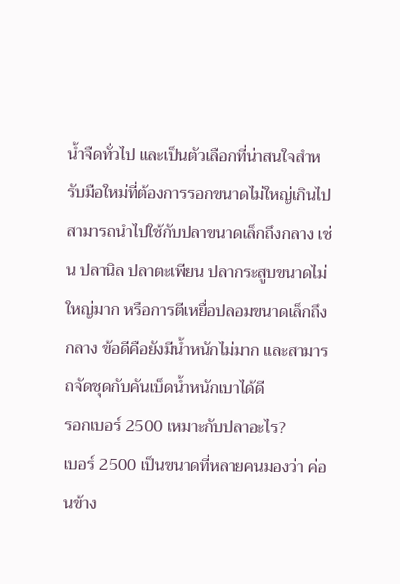น้ำจืดทั่วไป และเป็นตัวเลือกที่น่าสนใจสำหรับมือใหม่ที่ต้องการรอกขนาดไม่ใหญ่เกินไป สามารถนำไปใช้กับปลาขนาดเล็กถึงกลาง เช่น ปลานิล ปลาตะเพียน ปลากระสูบขนาดไม่ใหญ่มาก หรือการตีเหยื่อปลอมขนาดเล็กถึงกลาง ข้อดีคือยังมีน้ำหนักไม่มาก และสามารถจัดชุดกับคันเบ็ดน้ำหนักเบาได้ดี
รอกเบอร์ 2500 เหมาะกับปลาอะไร?
เบอร์ 2500 เป็นขนาดที่หลายคนมองว่า ค่อนข้าง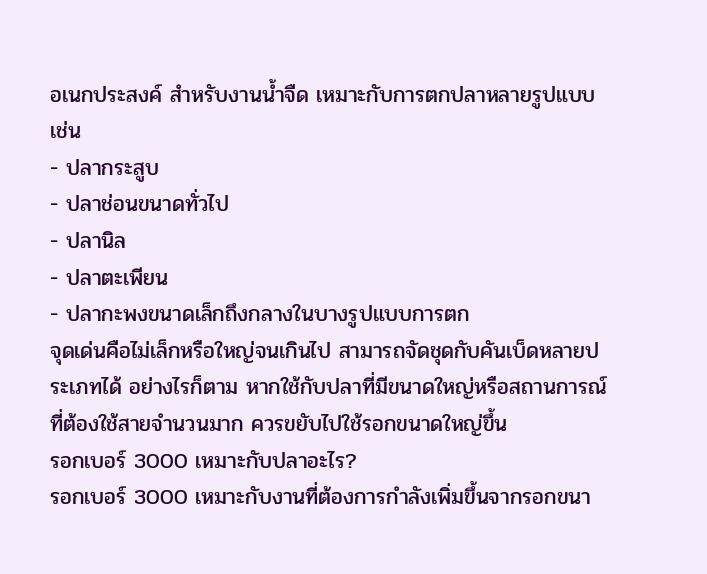อเนกประสงค์ สำหรับงานน้ำจืด เหมาะกับการตกปลาหลายรูปแบบ เช่น
- ปลากระสูบ
- ปลาช่อนขนาดทั่วไป
- ปลานิล
- ปลาตะเพียน
- ปลากะพงขนาดเล็กถึงกลางในบางรูปแบบการตก
จุดเด่นคือไม่เล็กหรือใหญ่จนเกินไป สามารถจัดชุดกับคันเบ็ดหลายประเภทได้ อย่างไรก็ตาม หากใช้กับปลาที่มีขนาดใหญ่หรือสถานการณ์ที่ต้องใช้สายจำนวนมาก ควรขยับไปใช้รอกขนาดใหญ่ขึ้น
รอกเบอร์ 3000 เหมาะกับปลาอะไร?
รอกเบอร์ 3000 เหมาะกับงานที่ต้องการกำลังเพิ่มขึ้นจากรอกขนา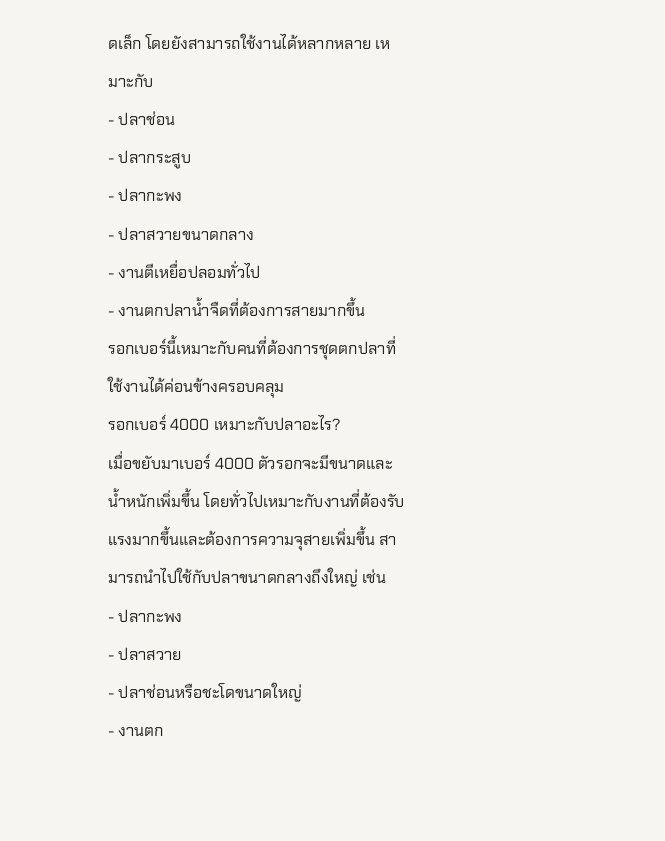ดเล็ก โดยยังสามารถใช้งานได้หลากหลาย เหมาะกับ
- ปลาช่อน
- ปลากระสูบ
- ปลากะพง
- ปลาสวายขนาดกลาง
- งานตีเหยื่อปลอมทั่วไป
- งานตกปลาน้ำจืดที่ต้องการสายมากขึ้น
รอกเบอร์นี้เหมาะกับคนที่ต้องการชุดตกปลาที่ใช้งานได้ค่อนข้างครอบคลุม
รอกเบอร์ 4000 เหมาะกับปลาอะไร?
เมื่อขยับมาเบอร์ 4000 ตัวรอกจะมีขนาดและน้ำหนักเพิ่มขึ้น โดยทั่วไปเหมาะกับงานที่ต้องรับแรงมากขึ้นและต้องการความจุสายเพิ่มขึ้น สามารถนำไปใช้กับปลาขนาดกลางถึงใหญ่ เช่น
- ปลากะพง
- ปลาสวาย
- ปลาช่อนหรือชะโดขนาดใหญ่
- งานตก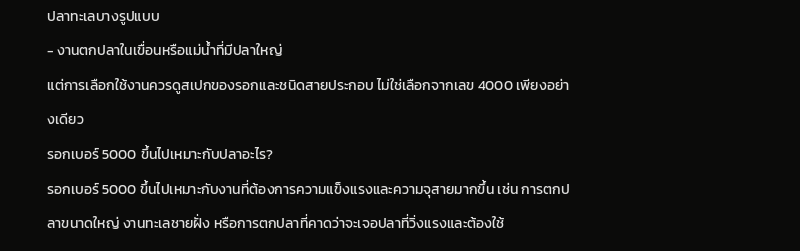ปลาทะเลบางรูปแบบ
- งานตกปลาในเขื่อนหรือแม่น้ำที่มีปลาใหญ่
แต่การเลือกใช้งานควรดูสเปกของรอกและชนิดสายประกอบ ไม่ใช่เลือกจากเลข 4000 เพียงอย่างเดียว
รอกเบอร์ 5000 ขึ้นไปเหมาะกับปลาอะไร?
รอกเบอร์ 5000 ขึ้นไปเหมาะกับงานที่ต้องการความแข็งแรงและความจุสายมากขึ้น เช่น การตกปลาขนาดใหญ่ งานทะเลชายฝั่ง หรือการตกปลาที่คาดว่าจะเจอปลาที่วิ่งแรงและต้องใช้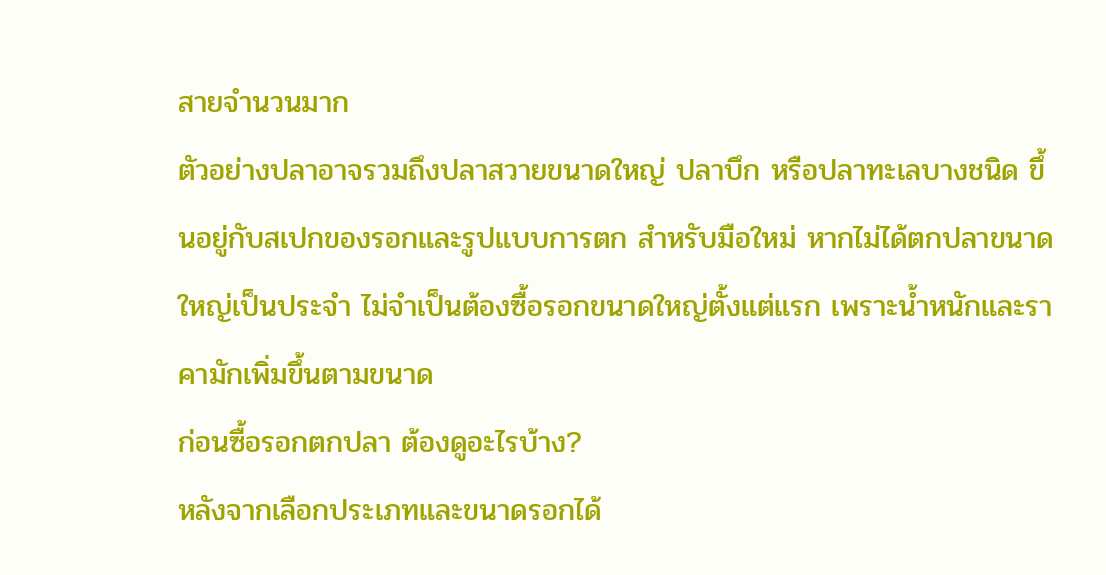สายจำนวนมาก
ตัวอย่างปลาอาจรวมถึงปลาสวายขนาดใหญ่ ปลาบึก หรือปลาทะเลบางชนิด ขึ้นอยู่กับสเปกของรอกและรูปแบบการตก สำหรับมือใหม่ หากไม่ได้ตกปลาขนาดใหญ่เป็นประจำ ไม่จำเป็นต้องซื้อรอกขนาดใหญ่ตั้งแต่แรก เพราะน้ำหนักและราคามักเพิ่มขึ้นตามขนาด
ก่อนซื้อรอกตกปลา ต้องดูอะไรบ้าง?
หลังจากเลือกประเภทและขนาดรอกได้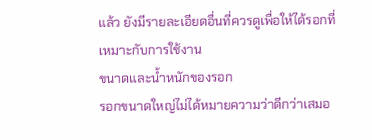แล้ว ยังมีรายละเอียดอื่นที่ควรดูเพื่อให้ได้รอกที่เหมาะกับการใช้งาน
ขนาดและน้ำหนักของรอก
รอกขนาดใหญ่ไม่ได้หมายความว่าดีกว่าเสมอ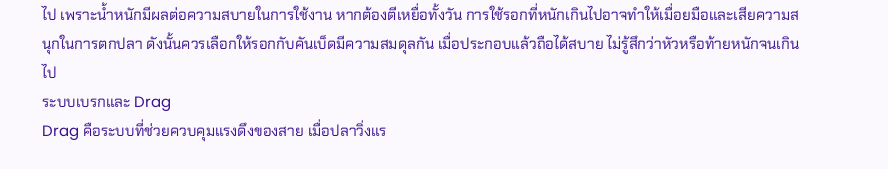ไป เพราะน้ำหนักมีผลต่อความสบายในการใช้งาน หากต้องตีเหยื่อทั้งวัน การใช้รอกที่หนักเกินไปอาจทำให้เมื่อยมือและเสียความสนุกในการตกปลา ดังนั้นควรเลือกให้รอกกับคันเบ็ดมีความสมดุลกัน เมื่อประกอบแล้วถือได้สบาย ไม่รู้สึกว่าหัวหรือท้ายหนักจนเกินไป
ระบบเบรกและ Drag
Drag คือระบบที่ช่วยควบคุมแรงดึงของสาย เมื่อปลาวิ่งแร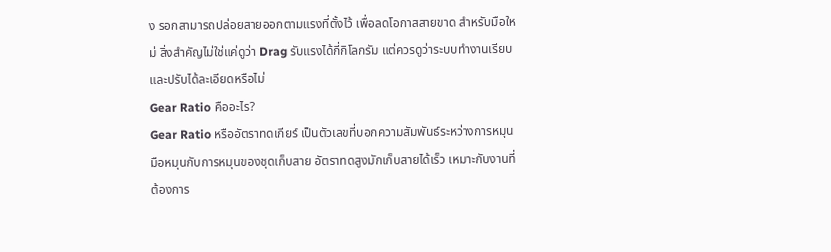ง รอกสามารถปล่อยสายออกตามแรงที่ตั้งไว้ เพื่อลดโอกาสสายขาด สำหรับมือใหม่ สิ่งสำคัญไม่ใช่แค่ดูว่า Drag รับแรงได้กี่กิโลกรัม แต่ควรดูว่าระบบทำงานเรียบและปรับได้ละเอียดหรือไม่
Gear Ratio คืออะไร?
Gear Ratio หรืออัตราทดเกียร์ เป็นตัวเลขที่บอกความสัมพันธ์ระหว่างการหมุนมือหมุนกับการหมุนของชุดเก็บสาย อัตราทดสูงมักเก็บสายได้เร็ว เหมาะกับงานที่ต้องการ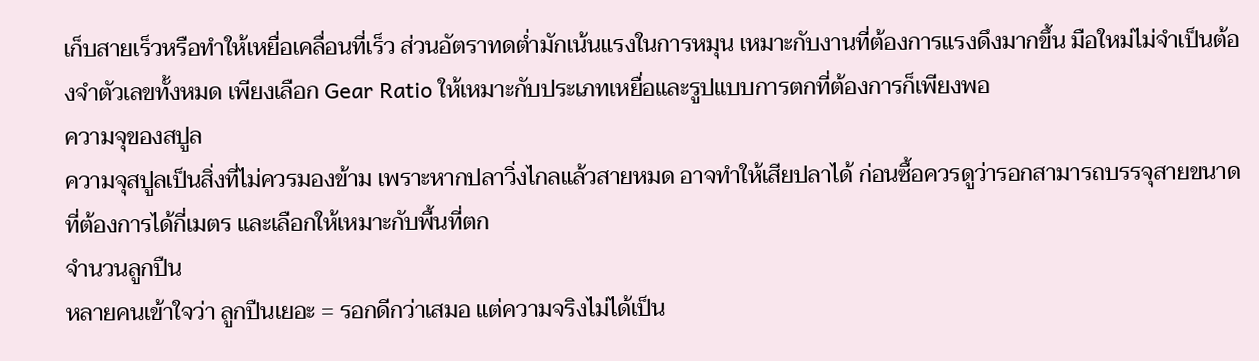เก็บสายเร็วหรือทำให้เหยื่อเคลื่อนที่เร็ว ส่วนอัตราทดต่ำมักเน้นแรงในการหมุน เหมาะกับงานที่ต้องการแรงดึงมากขึ้น มือใหม่ไม่จำเป็นต้องจำตัวเลขทั้งหมด เพียงเลือก Gear Ratio ให้เหมาะกับประเภทเหยื่อและรูปแบบการตกที่ต้องการก็เพียงพอ
ความจุของสปูล
ความจุสปูลเป็นสิ่งที่ไม่ควรมองข้าม เพราะหากปลาวิ่งไกลแล้วสายหมด อาจทำให้เสียปลาได้ ก่อนซื้อควรดูว่ารอกสามารถบรรจุสายขนาดที่ต้องการได้กี่เมตร และเลือกให้เหมาะกับพื้นที่ตก
จำนวนลูกปืน
หลายคนเข้าใจว่า ลูกปืนเยอะ = รอกดีกว่าเสมอ แต่ความจริงไม่ได้เป็น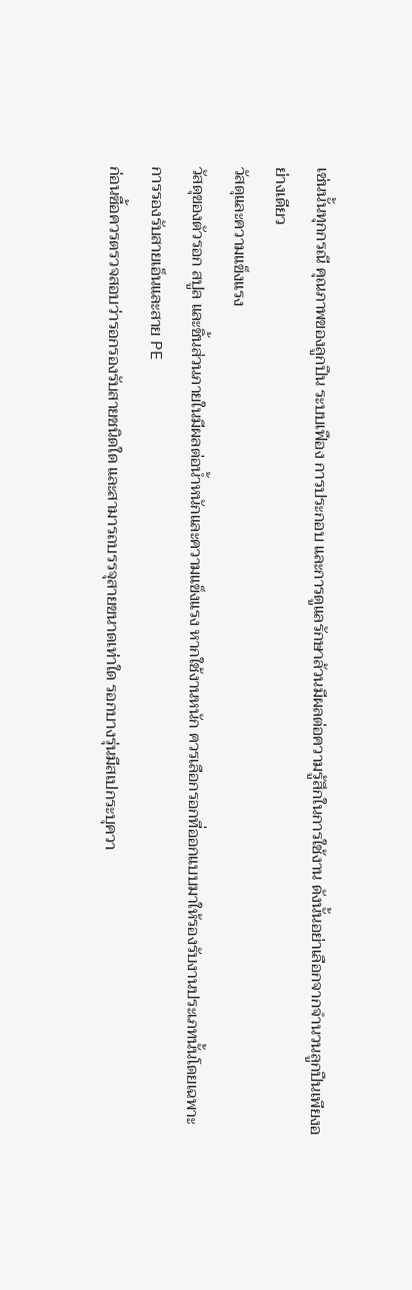เช่นนั้นทุกกรณี คุณภาพของลูกปืน ระบบเฟือง การประกอบ และการดูแลรักษาล้วนมีผลต่อความรู้สึกในการใช้งาน ดังนั้นอย่าเลือกจากจำนวนลูกปืนเพียงอย่างเดียว
วัสดุและความแข็งแรง
วัสดุของตัวรอก สปูล และชิ้นส่วนภายในมีผลต่อน้ำหนักและความแข็งแรง หากใช้งานหนัก ควรเลือกรอกที่ออกแบบมาให้รองรับงานประเภทนั้นโดยเฉพาะ
การรองรับสายเอ็นและสาย PE
ก่อนซื้อควรตรวจสอบว่ารอกรองรับสายชนิดใด และสามารถบรรจุสายขนาดเท่าใด รอกบางรุ่นมีสเปกระบุควา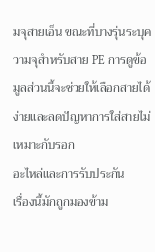มจุสายเอ็น ขณะที่บางรุ่นระบุความจุสำหรับสาย PE การดูข้อมูลส่วนนี้จะช่วยให้เลือกสายได้ง่ายและลดปัญหาการใส่สายไม่เหมาะกับรอก
อะไหล่และการรับประกัน
เรื่องนี้มักถูกมองข้าม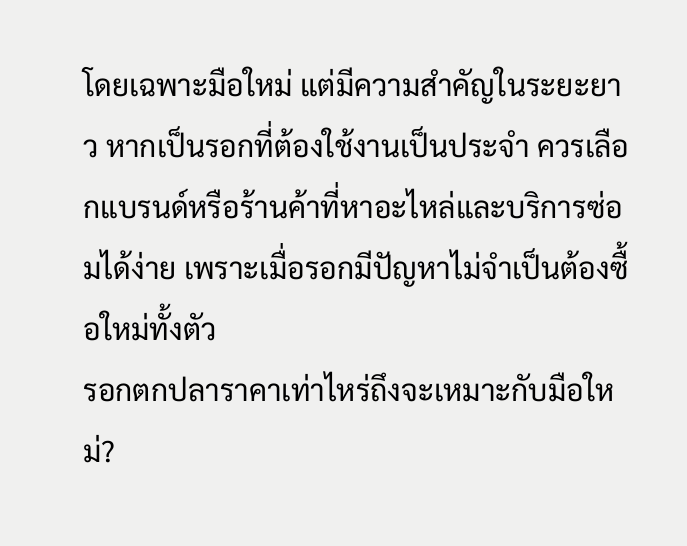โดยเฉพาะมือใหม่ แต่มีความสำคัญในระยะยาว หากเป็นรอกที่ต้องใช้งานเป็นประจำ ควรเลือกแบรนด์หรือร้านค้าที่หาอะไหล่และบริการซ่อมได้ง่าย เพราะเมื่อรอกมีปัญหาไม่จำเป็นต้องซื้อใหม่ทั้งตัว
รอกตกปลาราคาเท่าไหร่ถึงจะเหมาะกับมือใหม่?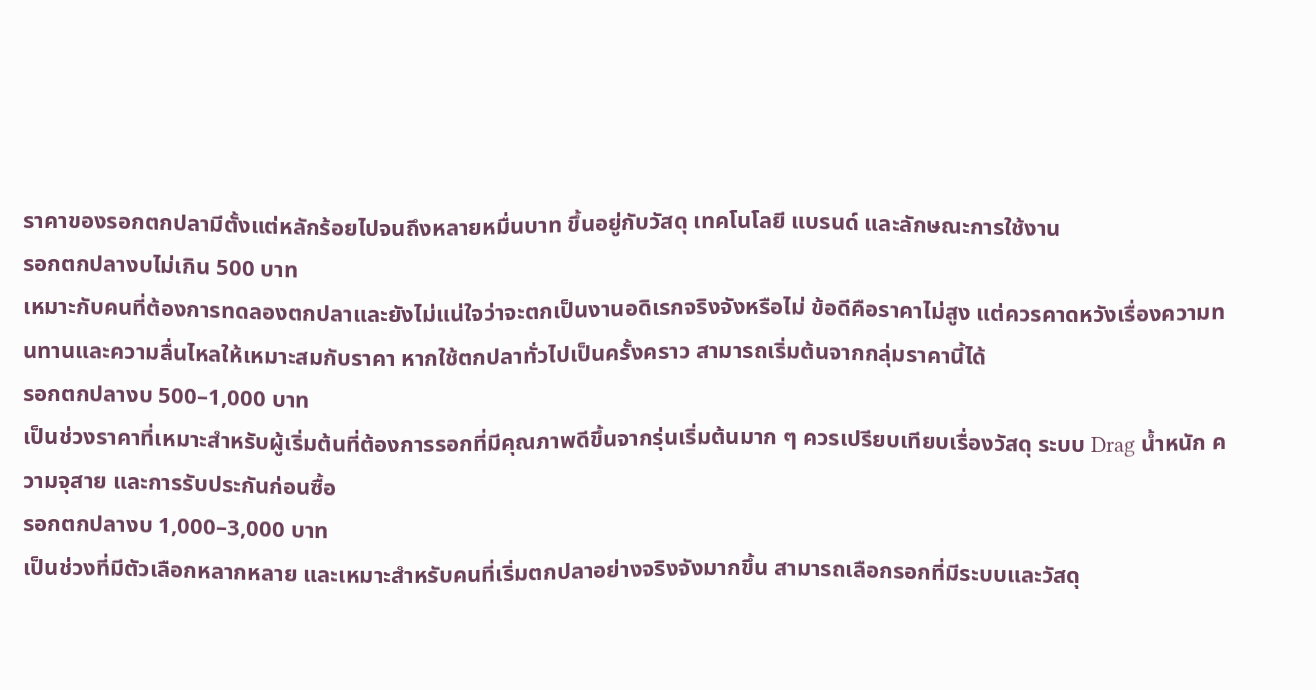ราคาของรอกตกปลามีตั้งแต่หลักร้อยไปจนถึงหลายหมื่นบาท ขึ้นอยู่กับวัสดุ เทคโนโลยี แบรนด์ และลักษณะการใช้งาน
รอกตกปลางบไม่เกิน 500 บาท
เหมาะกับคนที่ต้องการทดลองตกปลาและยังไม่แน่ใจว่าจะตกเป็นงานอดิเรกจริงจังหรือไม่ ข้อดีคือราคาไม่สูง แต่ควรคาดหวังเรื่องความทนทานและความลื่นไหลให้เหมาะสมกับราคา หากใช้ตกปลาทั่วไปเป็นครั้งคราว สามารถเริ่มต้นจากกลุ่มราคานี้ได้
รอกตกปลางบ 500–1,000 บาท
เป็นช่วงราคาที่เหมาะสำหรับผู้เริ่มต้นที่ต้องการรอกที่มีคุณภาพดีขึ้นจากรุ่นเริ่มต้นมาก ๆ ควรเปรียบเทียบเรื่องวัสดุ ระบบ Drag น้ำหนัก ความจุสาย และการรับประกันก่อนซื้อ
รอกตกปลางบ 1,000–3,000 บาท
เป็นช่วงที่มีตัวเลือกหลากหลาย และเหมาะสำหรับคนที่เริ่มตกปลาอย่างจริงจังมากขึ้น สามารถเลือกรอกที่มีระบบและวัสดุ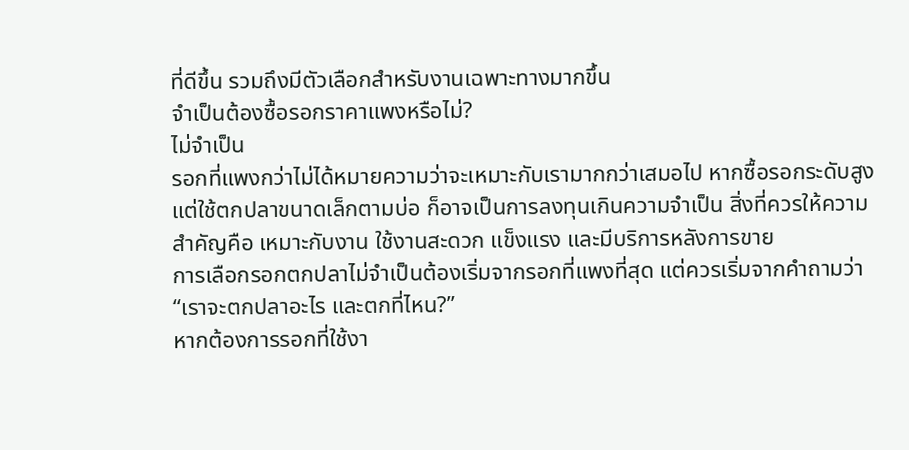ที่ดีขึ้น รวมถึงมีตัวเลือกสำหรับงานเฉพาะทางมากขึ้น
จำเป็นต้องซื้อรอกราคาแพงหรือไม่?
ไม่จำเป็น
รอกที่แพงกว่าไม่ได้หมายความว่าจะเหมาะกับเรามากกว่าเสมอไป หากซื้อรอกระดับสูงแต่ใช้ตกปลาขนาดเล็กตามบ่อ ก็อาจเป็นการลงทุนเกินความจำเป็น สิ่งที่ควรให้ความสำคัญคือ เหมาะกับงาน ใช้งานสะดวก แข็งแรง และมีบริการหลังการขาย
การเลือกรอกตกปลาไม่จำเป็นต้องเริ่มจากรอกที่แพงที่สุด แต่ควรเริ่มจากคำถามว่า “เราจะตกปลาอะไร และตกที่ไหน?”
หากต้องการรอกที่ใช้งา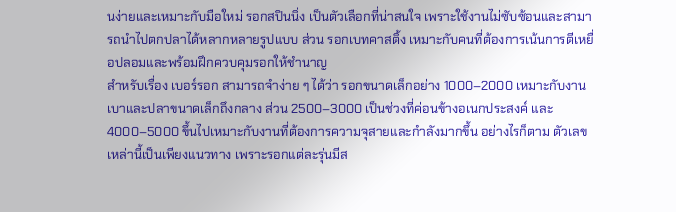นง่ายและเหมาะกับมือใหม่ รอกสปินนิ่ง เป็นตัวเลือกที่น่าสนใจ เพราะใช้งานไม่ซับซ้อนและสามารถนำไปตกปลาได้หลากหลายรูปแบบ ส่วน รอกเบทคาสติ้ง เหมาะกับคนที่ต้องการเน้นการตีเหยื่อปลอมและพร้อมฝึกควบคุมรอกให้ชำนาญ
สำหรับเรื่อง เบอร์รอก สามารถจำง่าย ๆ ได้ว่า รอกขนาดเล็กอย่าง 1000–2000 เหมาะกับงานเบาและปลาขนาดเล็กถึงกลาง ส่วน 2500–3000 เป็นช่วงที่ค่อนข้างอเนกประสงค์ และ 4000–5000 ขึ้นไปเหมาะกับงานที่ต้องการความจุสายและกำลังมากขึ้น อย่างไรก็ตาม ตัวเลขเหล่านี้เป็นเพียงแนวทาง เพราะรอกแต่ละรุ่นมีส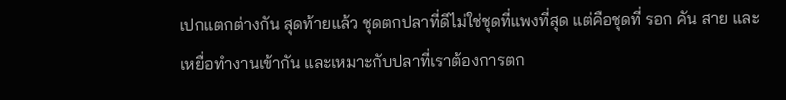เปกแตกต่างกัน สุดท้ายแล้ว ชุดตกปลาที่ดีไม่ใช่ชุดที่แพงที่สุด แต่คือชุดที่ รอก คัน สาย และเหยื่อทำงานเข้ากัน และเหมาะกับปลาที่เราต้องการตก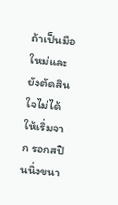ถ้าเป็นมือใหม่และยังตัดสินใจไม่ได้ ให้เริ่มจาก รอกสปินนิ่งขนา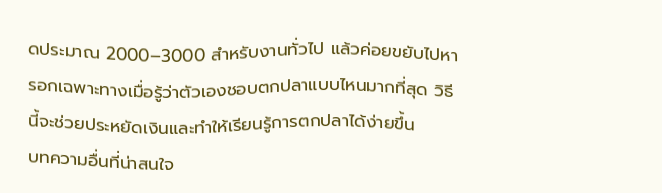ดประมาณ 2000–3000 สำหรับงานทั่วไป แล้วค่อยขยับไปหารอกเฉพาะทางเมื่อรู้ว่าตัวเองชอบตกปลาแบบไหนมากที่สุด วิธีนี้จะช่วยประหยัดเงินและทำให้เรียนรู้การตกปลาได้ง่ายขึ้น
บทความอื่นที่น่าสนใจ